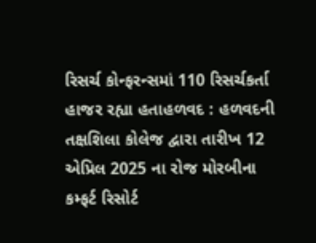રિસર્ચ કોન્ફરન્સમાં 110 રિસર્ચકર્તા હાજર રહ્યા હતાહળવદ : હળવદની તક્ષશિલા કોલેજ દ્વારા તારીખ 12 એપ્રિલ 2025 ના રોજ મોરબીના કમ્ફર્ટ રિસોર્ટ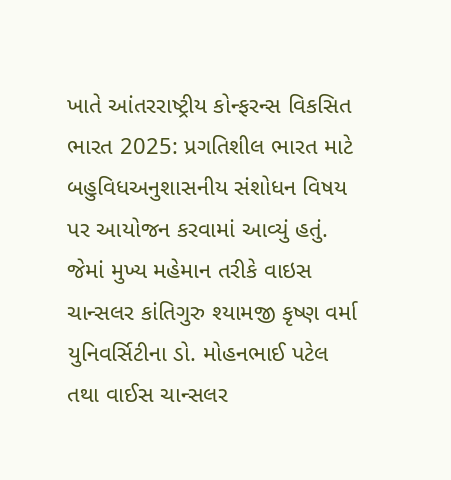ખાતે આંતરરાષ્ટ્રીય કોન્ફરન્સ વિકસિત ભારત 2025: પ્રગતિશીલ ભારત માટે બહુવિધઅનુશાસનીય સંશોધન વિષય પર આયોજન કરવામાં આવ્યું હતું. જેમાં મુખ્ય મહેમાન તરીકે વાઇસ ચાન્સલર કાંતિગુરુ શ્યામજી કૃષ્ણ વર્મા યુનિવર્સિટીના ડો. મોહનભાઈ પટેલ તથા વાઈસ ચાન્સલર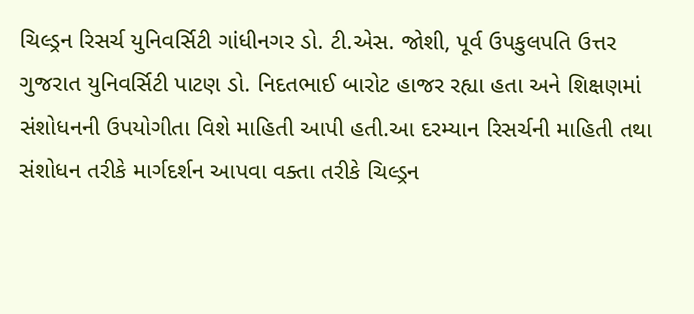ચિલ્ડ્રન રિસર્ચ યુનિવર્સિટી ગાંધીનગર ડો. ટી.એસ. જોશી, પૂર્વ ઉપકુલપતિ ઉત્તર ગુજરાત યુનિવર્સિટી પાટણ ડો. નિદતભાઈ બારોટ હાજર રહ્યા હતા અને શિક્ષણમાં સંશોધનની ઉપયોગીતા વિશે માહિતી આપી હતી.આ દરમ્યાન રિસર્ચની માહિતી તથા સંશોધન તરીકે માર્ગદર્શન આપવા વક્તા તરીકે ચિલ્ડ્રન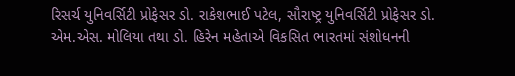રિસર્ચ યુનિવર્સિટી પ્રોફેસર ડો. રાકેશભાઈ પટેલ, સૌરાષ્ટ્ર યુનિવર્સિટી પ્રોફેસર ડો. એમ.એસ. મોલિયા તથા ડો. હિરેન મહેતાએ વિકસિત ભારતમાં સંશોધનની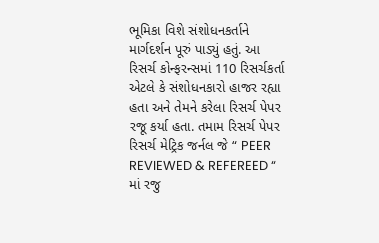ભૂમિકા વિશે સંશોધનકર્તાને માર્ગદર્શન પૂરું પાડ્યું હતું. આ રિસર્ચ કોન્ફરન્સમાં 110 રિસર્ચકર્તા એટલે કે સંશોધનકારો હાજર રહ્યા હતા અને તેમને કરેલા રિસર્ચ પેપર રજૂ કર્યા હતા. તમામ રિસર્ચ પેપર રિસર્ચ મેટ્રિક જર્નલ જે “ PEER REVIEWED & REFEREED “ માં રજુ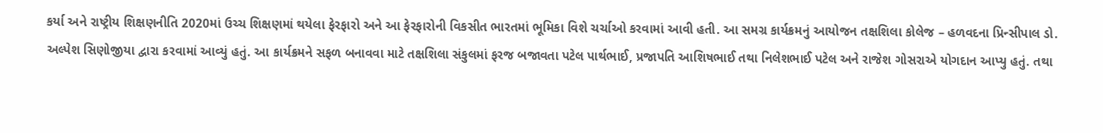કર્યા અને રાષ્ટ્રીય શિક્ષણનીતિ 2020માં ઉચ્ચ શિક્ષણમાં થયેલા ફેરફારો અને આ ફેરફારોની વિકસીત ભારતમાં ભૂમિકા વિશે ચર્ચાઓ કરવામાં આવી હતી. આ સમગ્ર કાર્યક્રમનું આયોજન તક્ષશિલા કોલેજ – હળવદના પ્રિન્સીપાલ ડો. અલ્પેશ સિણોજીયા દ્વારા કરવામાં આવ્યું હતું. આ કાર્યક્રમને સફળ બનાવવા માટે તક્ષશિલા સંકુલમાં ફરજ બજાવતા પટેલ પાર્થભાઈ, પ્રજાપતિ આશિષભાઈ તથા નિલેશભાઈ પટેલ અને રાજેશ ગોસરાએ યોગદાન આપ્યુ હતું. તથા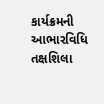કાર્યક્રમની આભારવિધિ તક્ષશિલા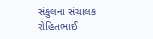સંકુલના સંચાલક રોહિતભાઈ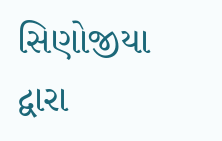સિણોજીયા દ્વારા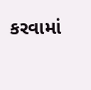કરવામાં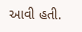આવી હતી.